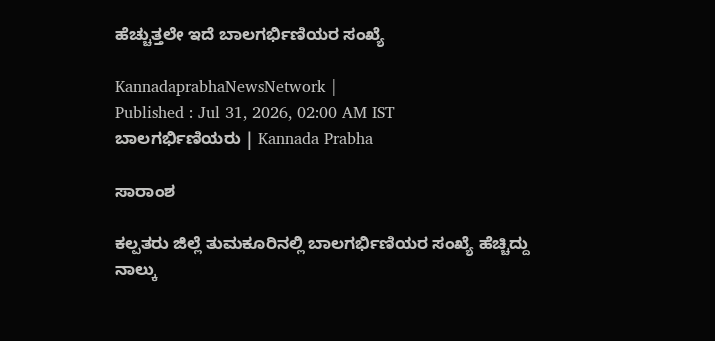ಹೆಚ್ಚುತ್ತಲೇ ಇದೆ ಬಾಲಗರ್ಭಿಣಿಯರ ಸಂಖ್ಯೆ

KannadaprabhaNewsNetwork |
Published : Jul 31, 2026, 02:00 AM IST
ಬಾಲಗರ್ಭಿಣಿಯರು | Kannada Prabha

ಸಾರಾಂಶ

ಕಲ್ಪತರು ಜಿಲ್ಲೆ ತುಮಕೂರಿನಲ್ಲಿ ಬಾಲಗರ್ಭಿಣಿಯರ ಸಂಖ್ಯೆ ಹೆಚ್ಚಿದ್ದು ನಾಲ್ಕು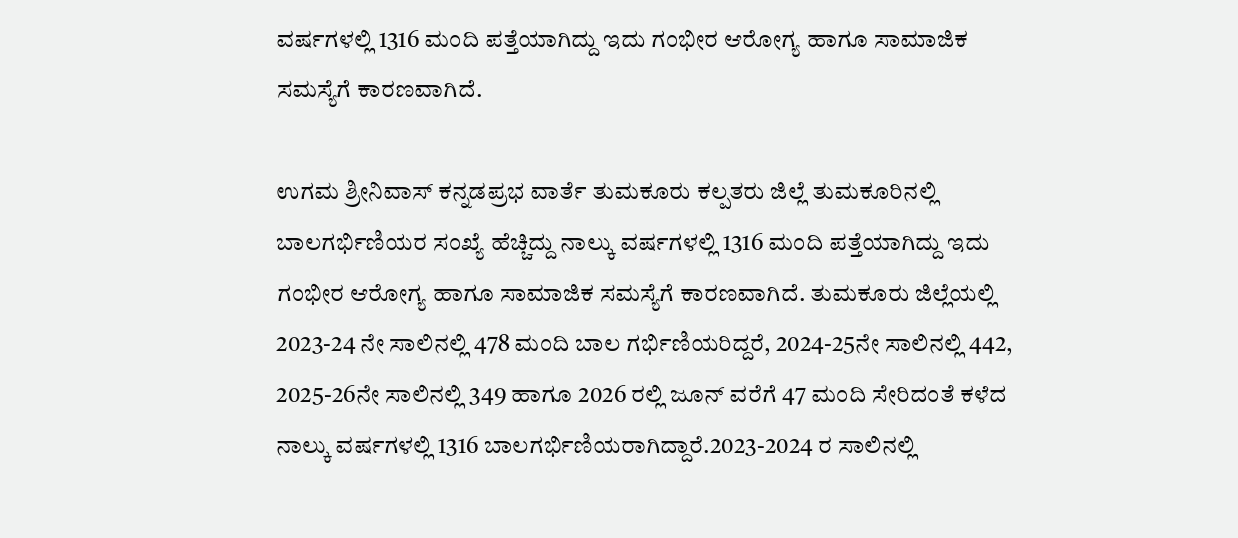ವರ್ಷಗಳಲ್ಲಿ 1316 ಮಂದಿ ಪತ್ತೆಯಾಗಿದ್ದು ಇದು ಗಂಭೀರ ಆರೋಗ್ಯ ಹಾಗೂ ಸಾಮಾಜಿಕ ಸಮಸ್ಯೆಗೆ ಕಾರಣವಾಗಿದೆ.

ಉಗಮ ಶ್ರೀನಿವಾಸ್ ಕನ್ನಡಪ್ರಭ ವಾರ್ತೆ ತುಮಕೂರು ಕಲ್ಪತರು ಜಿಲ್ಲೆ ತುಮಕೂರಿನಲ್ಲಿ ಬಾಲಗರ್ಭಿಣಿಯರ ಸಂಖ್ಯೆ ಹೆಚ್ಚಿದ್ದು ನಾಲ್ಕು ವರ್ಷಗಳಲ್ಲಿ 1316 ಮಂದಿ ಪತ್ತೆಯಾಗಿದ್ದು ಇದು ಗಂಭೀರ ಆರೋಗ್ಯ ಹಾಗೂ ಸಾಮಾಜಿಕ ಸಮಸ್ಯೆಗೆ ಕಾರಣವಾಗಿದೆ. ತುಮಕೂರು ಜಿಲ್ಲೆಯಲ್ಲಿ 2023-24 ನೇ ಸಾಲಿನಲ್ಲಿ 478 ಮಂದಿ ಬಾಲ ಗರ್ಭಿಣಿಯರಿದ್ದರೆ, 2024-25ನೇ ಸಾಲಿನಲ್ಲಿ 442, 2025-26ನೇ ಸಾಲಿನಲ್ಲಿ 349 ಹಾಗೂ 2026 ರಲ್ಲಿ ಜೂನ್ ವರೆಗೆ 47 ಮಂದಿ ಸೇರಿದಂತೆ ಕಳೆದ ನಾಲ್ಕು ವರ್ಷಗಳಲ್ಲಿ 1316 ಬಾಲಗರ್ಭಿಣಿಯರಾಗಿದ್ದಾರೆ.2023-2024 ರ ಸಾಲಿನಲ್ಲಿ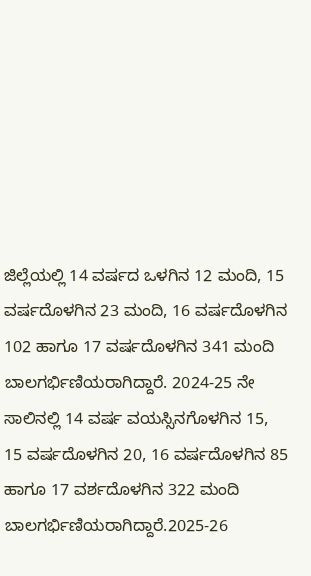ಜಿಲ್ಲೆಯಲ್ಲಿ 14 ವರ್ಷದ ಒಳಗಿನ 12 ಮಂದಿ, 15 ವರ್ಷದೊಳಗಿನ 23 ಮಂದಿ, 16 ವರ್ಷದೊಳಗಿನ 102 ಹಾಗೂ 17 ವರ್ಷದೊಳಗಿನ 341 ಮಂದಿ ಬಾಲಗರ್ಭಿಣಿಯರಾಗಿದ್ದಾರೆ. 2024-25 ನೇ ಸಾಲಿನಲ್ಲಿ 14 ವರ್ಷ ವಯಸ್ಸಿನಗೊಳಗಿನ 15, 15 ವರ್ಷದೊಳಗಿನ 20, 16 ವರ್ಷದೊಳಗಿನ 85 ಹಾಗೂ 17 ವರ್ಶದೊಳಗಿನ 322 ಮಂದಿ ಬಾಲಗರ್ಭಿಣಿಯರಾಗಿದ್ದಾರೆ.2025-26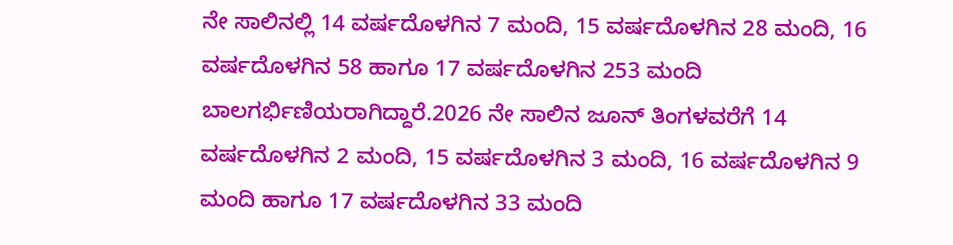ನೇ ಸಾಲಿನಲ್ಲಿ 14 ವರ್ಷದೊಳಗಿನ 7 ಮಂದಿ, 15 ವರ್ಷದೊಳಗಿನ 28 ಮಂದಿ, 16 ವರ್ಷದೊಳಗಿನ 58 ಹಾಗೂ 17 ವರ್ಷದೊಳಗಿನ 253 ಮಂದಿ ಬಾಲಗರ್ಭಿಣಿಯರಾಗಿದ್ದಾರೆ.2026 ನೇ ಸಾಲಿನ ಜೂನ್ ತಿಂಗಳವರೆಗೆ 14 ವರ್ಷದೊಳಗಿನ 2 ಮಂದಿ, 15 ವರ್ಷದೊಳಗಿನ 3 ಮಂದಿ, 16 ವರ್ಷದೊಳಗಿನ 9 ಮಂದಿ ಹಾಗೂ 17 ವರ್ಷದೊಳಗಿನ 33 ಮಂದಿ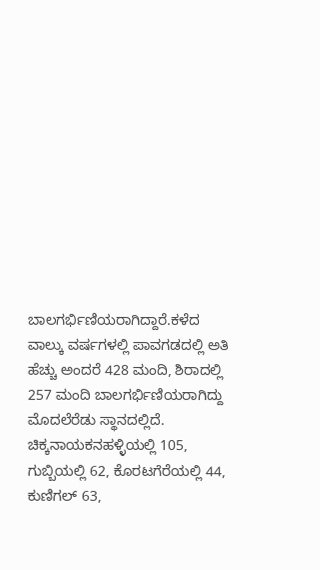ಬಾಲಗರ್ಭಿಣಿಯರಾಗಿದ್ದಾರೆ.ಕಳೆದ ವಾಲ್ಕು ವರ್ಷಗಳಲ್ಲಿ ಪಾವಗಡದಲ್ಲಿ ಅತಿ ಹೆಚ್ಚು ಅಂದರೆ 428 ಮಂದಿ, ಶಿರಾದಲ್ಲಿ 257 ಮಂದಿ ಬಾಲಗರ್ಭಿಣಿಯರಾಗಿದ್ದು ಮೊದಲೆರೆಡು ಸ್ಥಾನದಲ್ಲಿದೆ. ಚಿಕ್ಕನಾಯಕನಹಳ್ಳಿಯಲ್ಲಿ 105, ಗುಬ್ಬಿಯಲ್ಲಿ 62, ಕೊರಟಗೆರೆಯಲ್ಲಿ 44, ಕುಣಿಗಲ್ 63,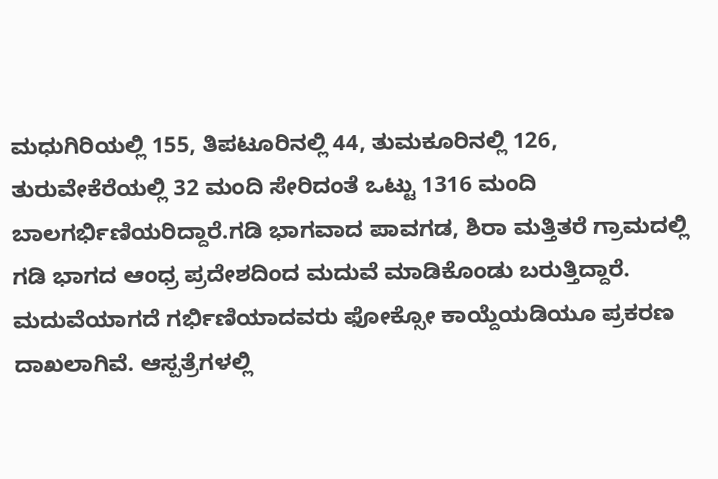ಮಧುಗಿರಿಯಲ್ಲಿ 155, ತಿಪಟೂರಿನಲ್ಲಿ 44, ತುಮಕೂರಿನಲ್ಲಿ 126, ತುರುವೇಕೆರೆಯಲ್ಲಿ 32 ಮಂದಿ ಸೇರಿದಂತೆ ಒಟ್ಟು 1316 ಮಂದಿ ಬಾಲಗರ್ಭಿಣಿಯರಿದ್ದಾರೆ.ಗಡಿ ಭಾಗವಾದ ಪಾವಗಡ, ಶಿರಾ ಮತ್ತಿತರೆ ಗ್ರಾಮದಲ್ಲಿ ಗಡಿ ಭಾಗದ ಆಂಧ್ರ ಪ್ರದೇಶದಿಂದ ಮದುವೆ ಮಾಡಿಕೊಂಡು ಬರುತ್ತಿದ್ದಾರೆ. ಮದುವೆಯಾಗದೆ ಗರ್ಭಿಣಿಯಾದವರು ಫೋಕ್ಸೋ ಕಾಯ್ದೆಯಡಿಯೂ ಪ್ರಕರಣ ದಾಖಲಾಗಿವೆ. ಆಸ್ಪತ್ರೆಗಳಲ್ಲಿ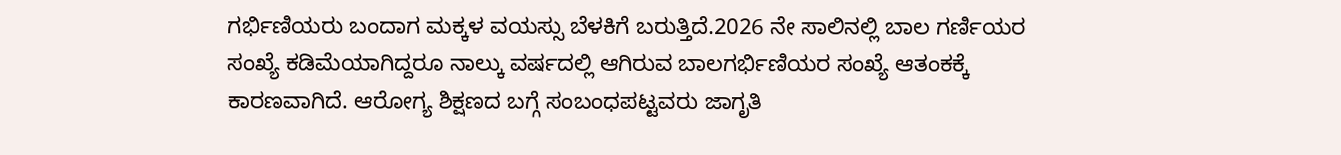ಗರ್ಭಿಣಿಯರು ಬಂದಾಗ ಮಕ್ಕಳ ವಯಸ್ಸು ಬೆಳಕಿಗೆ ಬರುತ್ತಿದೆ.2026 ನೇ ಸಾಲಿನಲ್ಲಿ ಬಾಲ ಗರ್ಣಿಯರ ಸಂಖ್ಯೆ ಕಡಿಮೆಯಾಗಿದ್ದರೂ ನಾಲ್ಕು ವರ್ಷದಲ್ಲಿ ಆಗಿರುವ ಬಾಲಗರ್ಭಿಣಿಯರ ಸಂಖ್ಯೆ ಆತಂಕಕ್ಕೆ ಕಾರಣವಾಗಿದೆ. ಆರೋಗ್ಯ ಶಿಕ್ಷಣದ ಬಗ್ಗೆ ಸಂಬಂಧಪಟ್ಟವರು ಜಾಗೃತಿ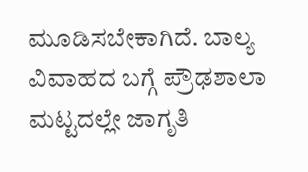ಮೂಡಿಸಬೇಕಾಗಿದೆ. ಬಾಲ್ಯ ವಿವಾಹದ ಬಗ್ಗೆ ಪ್ರೌಢಶಾಲಾ ಮಟ್ಟದಲ್ಲೇ ಜಾಗೃತಿ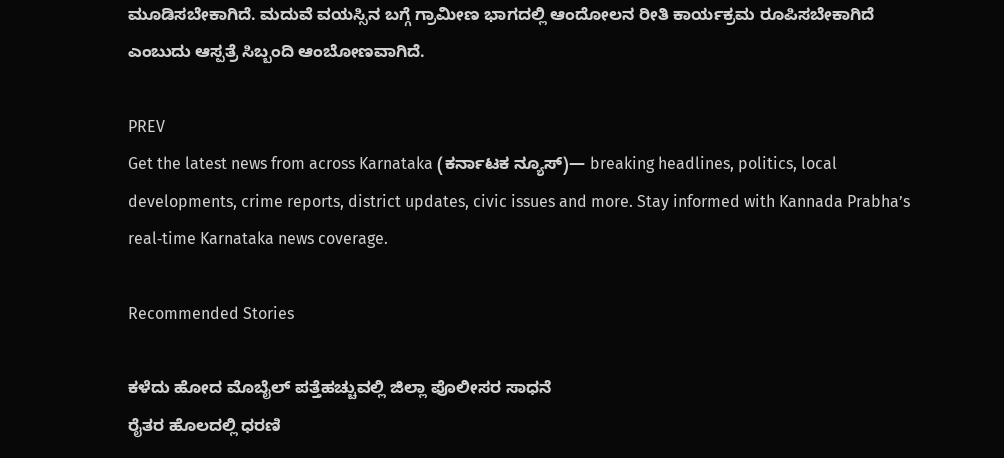ಮೂಡಿಸಬೇಕಾಗಿದೆ. ಮದುವೆ ವಯಸ್ಸಿನ ಬಗ್ಗೆ ಗ್ರಾಮೀಣ ಭಾಗದಲ್ಲಿ ಆಂದೋಲನ ರೀತಿ ಕಾರ್ಯಕ್ರಮ ರೂಪಿಸಬೇಕಾಗಿದೆ ಎಂಬುದು ಆಸ್ಪತ್ರೆ ಸಿಬ್ಬಂದಿ ಆಂಬೋಣವಾಗಿದೆ.

PREV
Get the latest news from across Karnataka (ಕರ್ನಾಟಕ ನ್ಯೂಸ್)— breaking headlines, politics, local developments, crime reports, district updates, civic issues and more. Stay informed with Kannada Prabha’s real‑time Karnataka news coverage.

Recommended Stories

ಕಳೆದು ಹೋದ ಮೊಬೈಲ್ ಪತ್ತೆಹಚ್ಚುವಲ್ಲಿ ಜಿಲ್ಲಾ ಪೊಲೀಸರ ಸಾಧನೆ
ರೈತರ ಹೊಲದಲ್ಲಿ ಧರಣಿ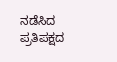ನಡೆಸಿದ ಪ್ರತಿಪಕ್ಷದ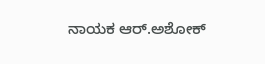ನಾಯಕ ಆರ್.ಅಶೋಕ್